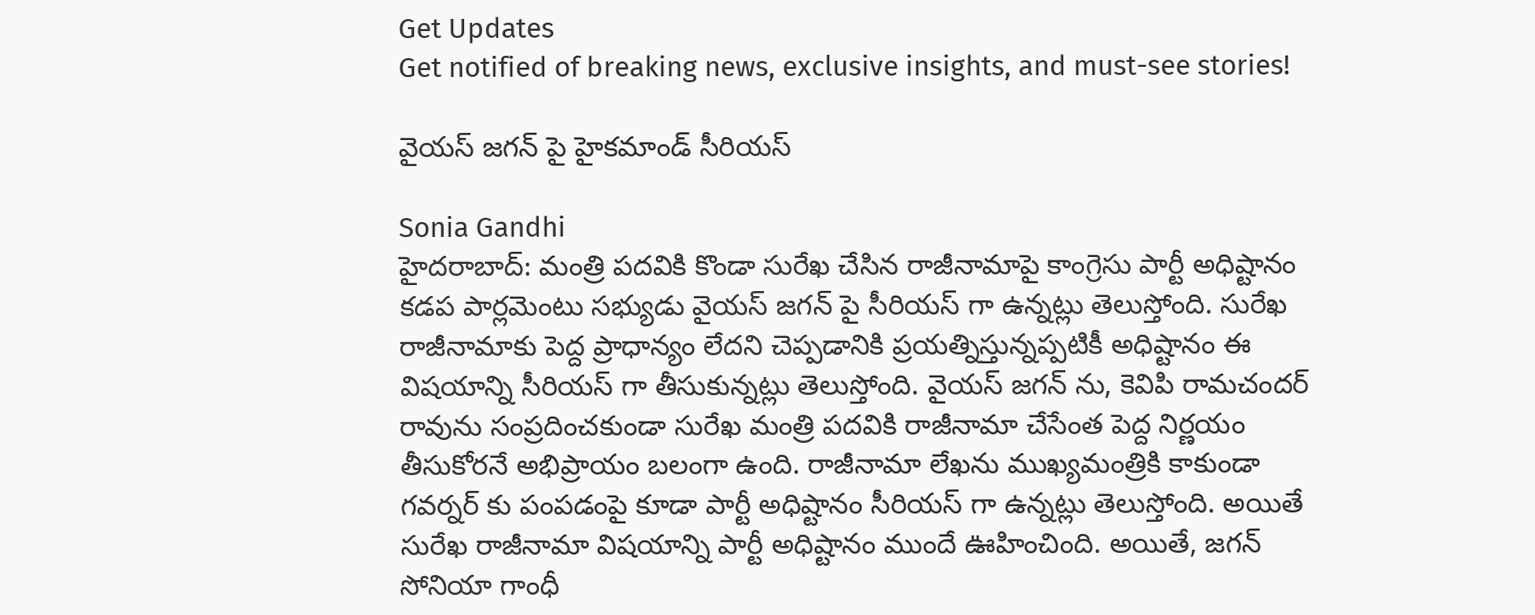Get Updates
Get notified of breaking news, exclusive insights, and must-see stories!

వైయస్ జగన్ పై హైకమాండ్ సీరియస్

Sonia Gandhi
హైదరాబాద్: మంత్రి పదవికి కొండా సురేఖ చేసిన రాజీనామాపై కాంగ్రెసు పార్టీ అధిష్టానం కడప పార్లమెంటు సభ్యుడు వైయస్ జగన్ పై సీరియస్ గా ఉన్నట్లు తెలుస్తోంది. సురేఖ రాజీనామాకు పెద్ద ప్రాధాన్యం లేదని చెప్పడానికి ప్రయత్నిస్తున్నప్పటికీ అధిష్టానం ఈ విషయాన్ని సీరియస్ గా తీసుకున్నట్లు తెలుస్తోంది. వైయస్ జగన్ ను, కెవిపి రామచందర్ రావును సంప్రదించకుండా సురేఖ మంత్రి పదవికి రాజీనామా చేసేంత పెద్ద నిర్ణయం తీసుకోరనే అభిప్రాయం బలంగా ఉంది. రాజీనామా లేఖను ముఖ్యమంత్రికి కాకుండా గవర్నర్ కు పంపడంపై కూడా పార్టీ అధిష్టానం సీరియస్ గా ఉన్నట్లు తెలుస్తోంది. అయితే సురేఖ రాజీనామా విషయాన్ని పార్టీ అధిష్టానం ముందే ఊహించింది. అయితే, జగన్ సోనియా గాంధీ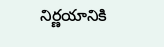నిర్ణయానికి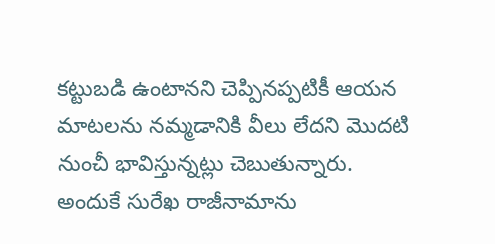కట్టుబడి ఉంటానని చెప్పినప్పటికీ ఆయన మాటలను నమ్మడానికి వీలు లేదని మొదటి నుంచీ భావిస్తున్నట్లు చెబుతున్నారు. అందుకే సురేఖ రాజీనామాను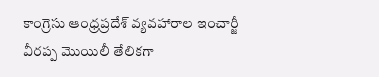కాంగ్రెసు ఆంధ్రప్రదేశ్ వ్యవహారాల ఇంచార్జీ వీరప్ప మొయిలీ తేలికగా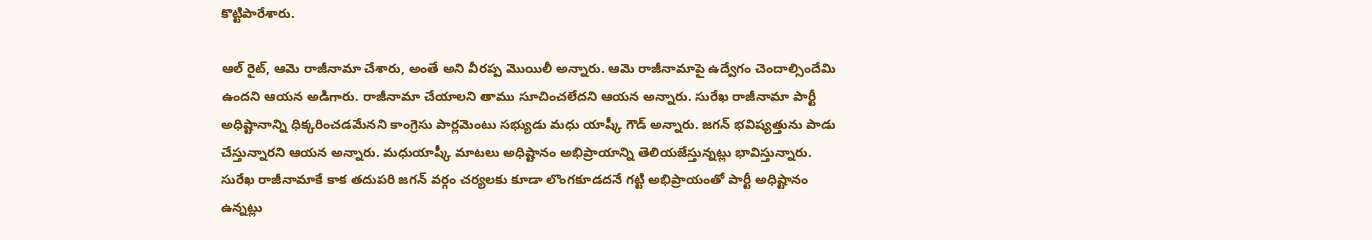కొట్టిపారేశారు.

ఆల్ రైట్, ఆమె రాజీనామా చేశారు, అంతే అని వీరప్ప మొయిలీ అన్నారు. ఆమె రాజీనామాపై ఉద్వేగం చెందాల్సిందేమి ఉందని ఆయన అడిగారు. రాజీనామా చేయాలని తాము సూచించలేదని ఆయన అన్నారు. సురేఖ రాజీనామా పార్టీ అధిష్టానాన్ని ధిక్కరించడమేనని కాంగ్రెసు పార్లమెంటు సభ్యుడు మధు యాష్కీ గౌడ్ అన్నారు. జగన్ భవిష్యత్తును పాడు చేస్తున్నారని ఆయన అన్నారు. మధుయాష్కీ మాటలు అధిష్టానం అభిప్రాయాన్ని తెలియజేస్తున్నట్లు భావిస్తున్నారు. సురేఖ రాజీనామాకే కాక తదుపరి జగన్ వర్గం చర్యలకు కూడా లొంగకూడదనే గట్టి అభిప్రాయంతో పార్టీ అధిష్టానం ఉన్నట్లు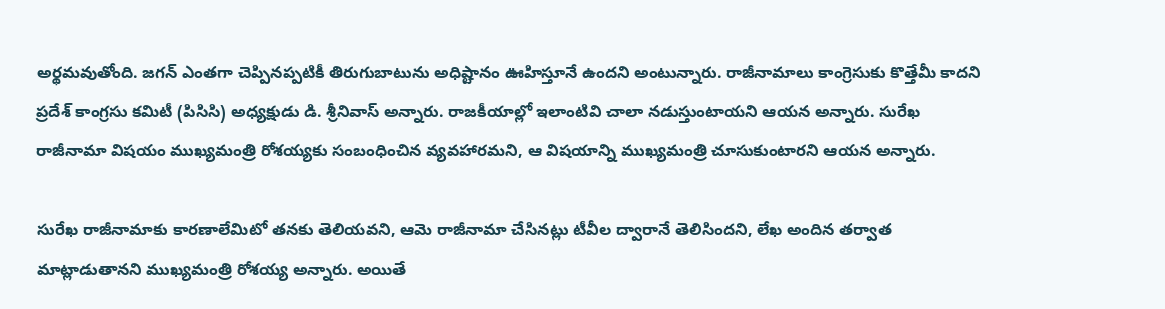అర్థమవుతోంది. జగన్ ఎంతగా చెప్పినప్పటికీ తిరుగుబాటును అధిష్టానం ఊహిస్తూనే ఉందని అంటున్నారు. రాజీనామాలు కాంగ్రెసుకు కొత్తేమీ కాదని ప్రదేశ్ కాంగ్రసు కమిటీ (పిసిసి) అధ్యక్షుడు డి. శ్రీనివాస్ అన్నారు. రాజకీయాల్లో ఇలాంటివి చాలా నడుస్తుంటాయని ఆయన అన్నారు. సురేఖ రాజీనామా విషయం ముఖ్యమంత్రి రోశయ్యకు సంబంధించిన వ్యవహారమని, ఆ విషయాన్ని ముఖ్యమంత్రి చూసుకుంటారని ఆయన అన్నారు.

సురేఖ రాజీనామాకు కారణాలేమిటో తనకు తెలియవని, ఆమె రాజీనామా చేసినట్లు టీవీల ద్వారానే తెలిసిందని, లేఖ అందిన తర్వాత మాట్లాడుతానని ముఖ్యమంత్రి రోశయ్య అన్నారు. అయితే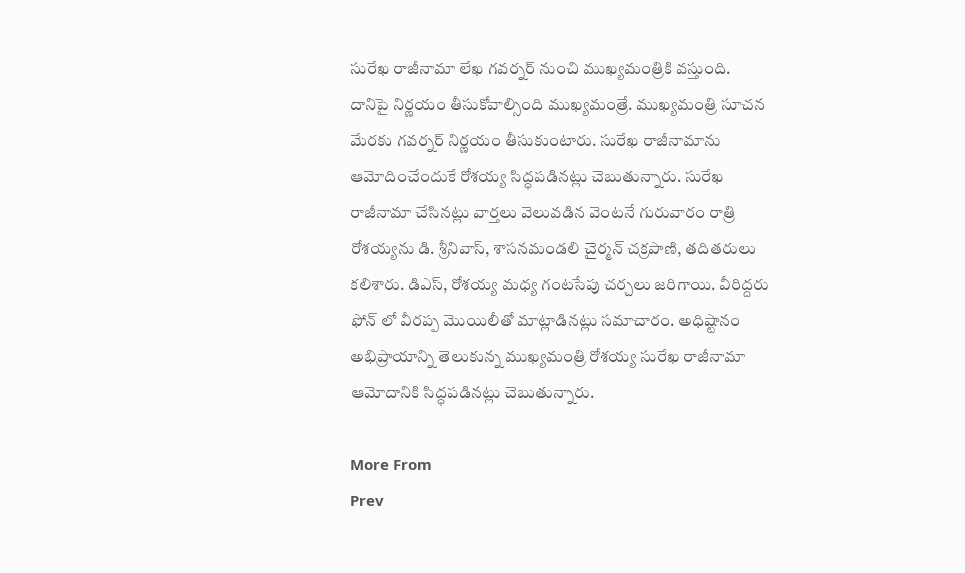సురేఖ రాజీనామా లేఖ గవర్నర్ నుంచి ముఖ్యమంత్రికి వస్తుంది. దానిపై నిర్ణయం తీసుకోవాల్సింది ముఖ్యమంత్రే. ముఖ్యమంత్రి సూచన మేరకు గవర్నర్ నిర్ణయం తీసుకుంటారు. సురేఖ రాజీనామాను ఆమోదించేందుకే రోశయ్య సిద్ధపడినట్లు చెబుతున్నారు. సురేఖ రాజీనామా చేసినట్లు వార్తలు వెలువడిన వెంటనే గురువారం రాత్రి రోశయ్యను డి. శ్రీనివాస్, శాసనమండలి చైర్మన్ చక్రపాణి, తదితరులు కలిశారు. డిఎస్, రోశయ్య మధ్య గంటసేపు చర్చలు జరిగాయి. వీరిద్దరు ఫోన్ లో వీరప్ప మొయిలీతో మాట్లాడినట్లు సమాచారం. అధిష్టానం అభిప్రాయాన్ని తెలుకున్న ముఖ్యమంత్రి రోశయ్య సురేఖ రాజీనామా ఆమోదానికి సిద్ధపడినట్లు చెబుతున్నారు.

More From
Prev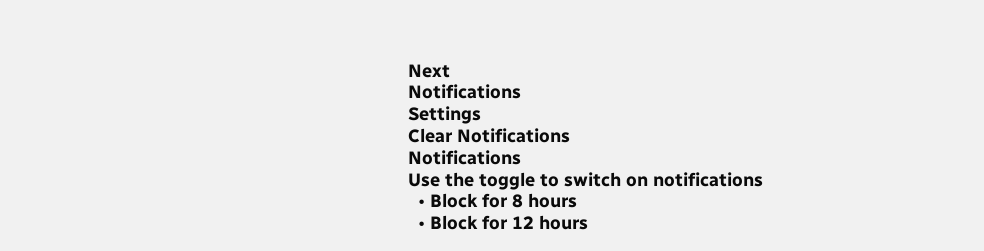Next
Notifications
Settings
Clear Notifications
Notifications
Use the toggle to switch on notifications
  • Block for 8 hours
  • Block for 12 hours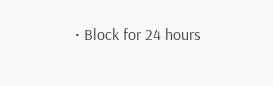• Block for 24 hours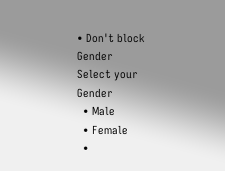• Don't block
Gender
Select your Gender
  • Male
  • Female
  •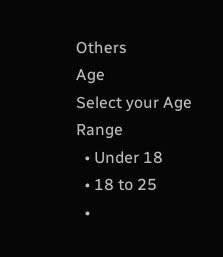Others
Age
Select your Age Range
  • Under 18
  • 18 to 25
  •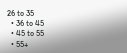26 to 35
  • 36 to 45
  • 45 to 55
  • 55+